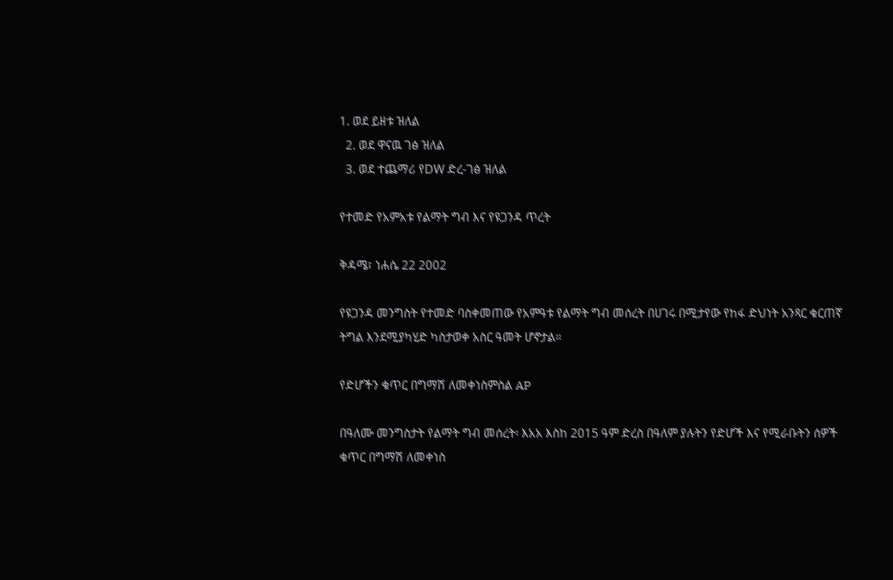1. ወደ ይዘቱ ዝለል
  2. ወደ ዋናዉ ገፅ ዝለል
  3. ወደ ተጨማሪ የDW ድረ-ገፅ ዝለል

የተመድ የአምአቱ የልማት ግብ እና የዩጋንዳ ጥረት

ቅዳሜ፣ ነሐሴ 22 2002

የዩጋንዳ መንግስት የተመድ ባስቀመጠው የአምዓቱ የልማት ግብ መሰረት በሀገሩ በሚታየው የከፋ ድህነት አንጻር ቁርጠኛ ትግል እንደሚያካሂድ ካስታወቀ አስር ዓመት ሆኖታል።

የድሆችን ቁጥር በግማሽ ለመቀነስምስል AP

በዓለሙ መንግስታት የልማት ግብ መሰረት፡ እአአ እስከ 2015 ዓም ድረስ በዓለም ያሉትን የድሆች እና የሚራቡትን ሰዎች ቁጥር በግማሽ ለመቀነስ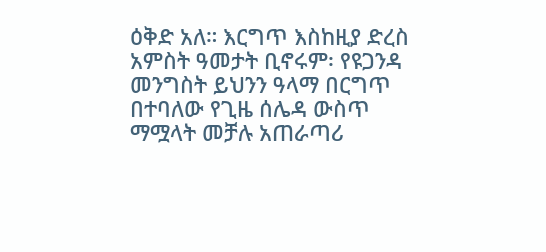ዕቅድ አለ። እርግጥ እስከዚያ ድረስ አምስት ዓመታት ቢኖሩም፡ የዩጋንዳ መንግስት ይህንን ዓላማ በርግጥ በተባለው የጊዜ ሰሌዳ ውስጥ ማሟላት መቻሉ አጠራጣሪ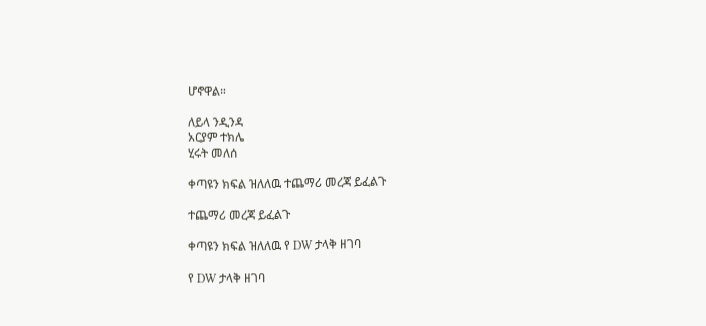ሆኖዋል።

ለይላ ንዲንዳ
አርያም ተክሌ
ሂሩት መለሰ

ቀጣዩን ክፍል ዝለለዉ ተጨማሪ መረጃ ይፈልጉ

ተጨማሪ መረጃ ይፈልጉ

ቀጣዩን ክፍል ዝለለዉ የ DW ታላቅ ዘገባ

የ DW ታላቅ ዘገባ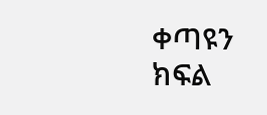ቀጣዩን ክፍል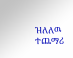ዝለለዉ ተጨማሪ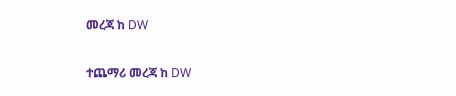መረጃ ከ DW

ተጨማሪ መረጃ ከ DW